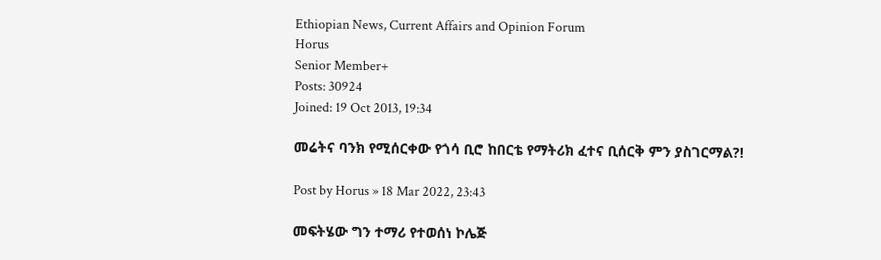Ethiopian News, Current Affairs and Opinion Forum
Horus
Senior Member+
Posts: 30924
Joined: 19 Oct 2013, 19:34

መሬትና ባንክ የሚሰርቀው የጎሳ ቢሮ ከበርቴ የማትሪክ ፈተና ቢሰርቅ ምን ያስገርማል?!

Post by Horus » 18 Mar 2022, 23:43

መፍትሄው ግን ተማሪ የተወሰነ ኮሌጅ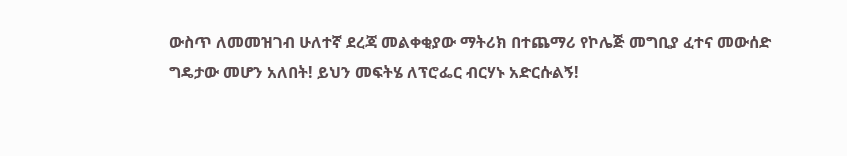ውስጥ ለመመዝገብ ሁለተኛ ደረጃ መልቀቂያው ማትሪክ በተጨማሪ የኮሌጅ መግቢያ ፈተና መውሰድ ግዴታው መሆን አለበት! ይህን መፍትሄ ለፕሮፌር ብርሃኑ አድርሱልኝ!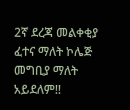2ኛ ደረጃ መልቀቂያ ፈተና ማለት ኮሌጅ መግቢያ ማለት አይደለም!!